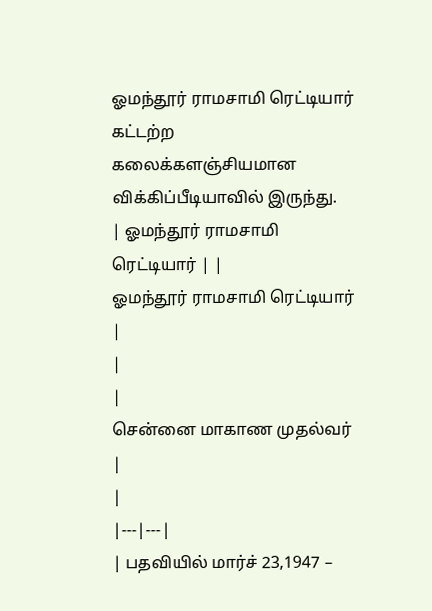ஓமந்தூர் ராமசாமி ரெட்டியார்
கட்டற்ற கலைக்களஞ்சியமான விக்கிப்பீடியாவில் இருந்து.
| ஓமந்தூர் ராமசாமி ரெட்டியார் | |
ஓமந்தூர் ராமசாமி ரெட்டியார் |
|
|
சென்னை மாகாண முதல்வர்
|
|
|---|---|
| பதவியில் மார்ச் 23,1947 –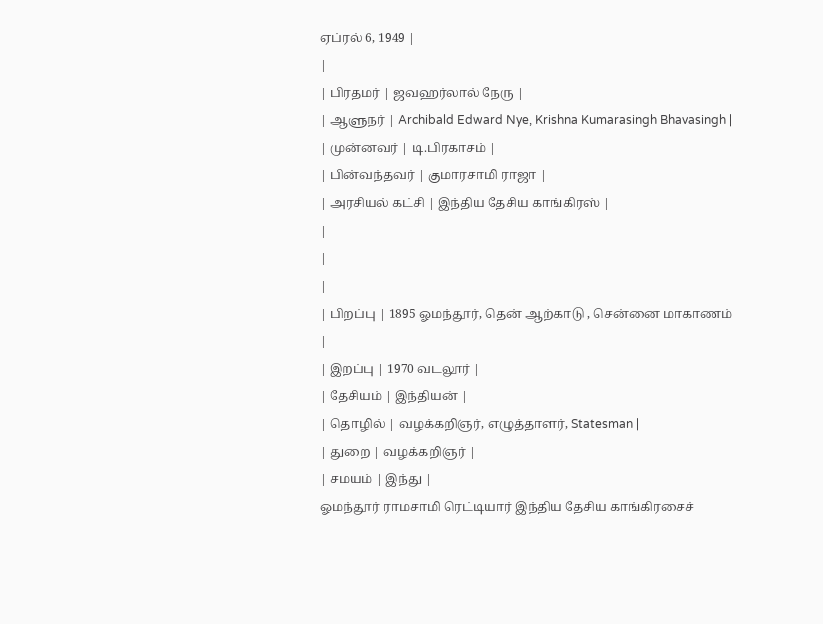ஏப்ரல் 6, 1949 |
|
| பிரதமர் | ஜவஹர்லால் நேரு |
| ஆளுநர் | Archibald Edward Nye, Krishna Kumarasingh Bhavasingh |
| முன்னவர் | டி.பிரகாசம் |
| பின்வந்தவர் | குமாரசாமி ராஜா |
| அரசியல் கட்சி | இந்திய தேசிய காங்கிரஸ் |
|
|
|
| பிறப்பு | 1895 ஓமந்தூர், தென் ஆற்காடு , சென்னை மாகாணம் |
| இறப்பு | 1970 வடலூர் |
| தேசியம் | இந்தியன் |
| தொழில் | வழக்கறிஞர், எழுத்தாளர், Statesman |
| துறை | வழக்கறிஞர் |
| சமயம் | இந்து |
ஓமந்தூர் ராமசாமி ரெட்டியார் இந்திய தேசிய காங்கிரசைச்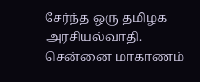சேர்ந்த ஒரு தமிழக அரசியல்வாதி. சென்னை மாகாணம்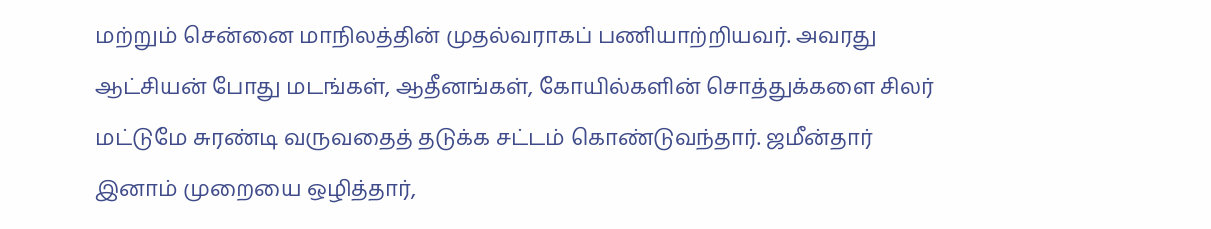மற்றும் சென்னை மாநிலத்தின் முதல்வராகப் பணியாற்றியவர். அவரது ஆட்சியன் போது மடங்கள், ஆதீனங்கள், கோயில்களின் சொத்துக்களை சிலர் மட்டுமே சுரண்டி வருவதைத் தடுக்க சட்டம் கொண்டுவந்தார். ஜமீன்தார் இனாம் முறையை ஒழித்தார்,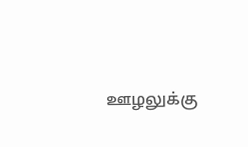ஊழலுக்கு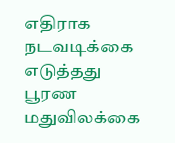எதிராக நடவடிக்கை எடுத்தது பூரண மதுவிலக்கை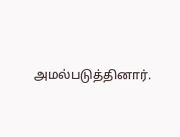அமல்படுத்தினார்.